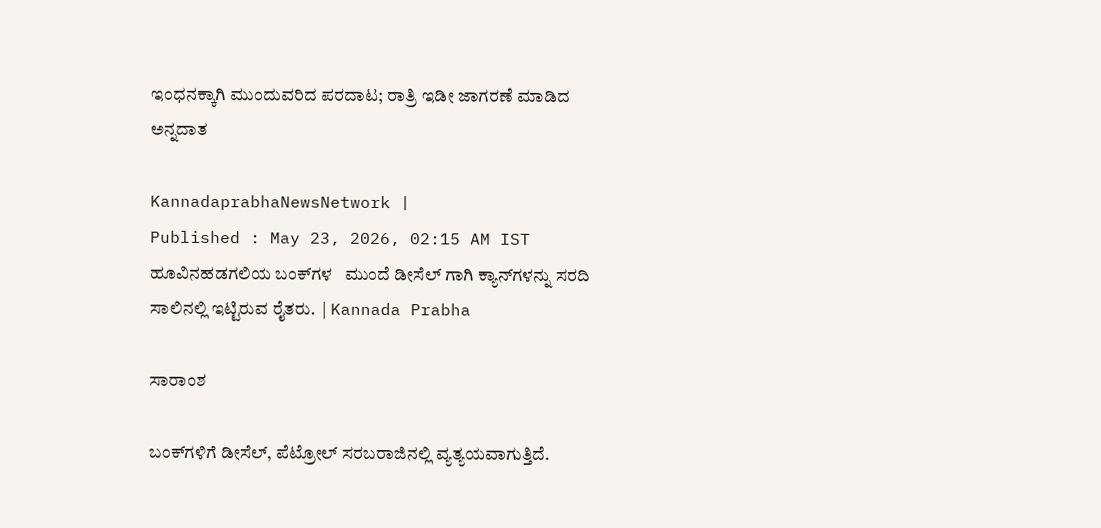ಇಂಧನಕ್ಕಾಗಿ ಮುಂದುವರಿದ ಪರದಾಟ; ರಾತ್ರಿ ಇಡೀ ಜಾಗರಣೆ ಮಾಡಿದ ಅನ್ನದಾತ

KannadaprabhaNewsNetwork |
Published : May 23, 2026, 02:15 AM IST
ಹೂವಿನಹಡಗಲಿಯ ಬಂಕ್‌ಗಳ   ಮುಂದೆ ಡೀಸೆಲ್‌ ಗಾಗಿ ಕ್ಯಾನ್‌ಗಳನ್ನು ಸರದಿ ಸಾಲಿನಲ್ಲಿ ಇಟ್ಟಿರುವ ರೈತರು.  | Kannada Prabha

ಸಾರಾಂಶ

ಬಂಕ್‌ಗಳಿಗೆ ಡೀಸೆಲ್‌, ಪೆಟ್ರೋಲ್‌ ಸರಬರಾಜಿನಲ್ಲಿ ವ್ಯತ್ಯಯವಾಗುತ್ತಿದೆ.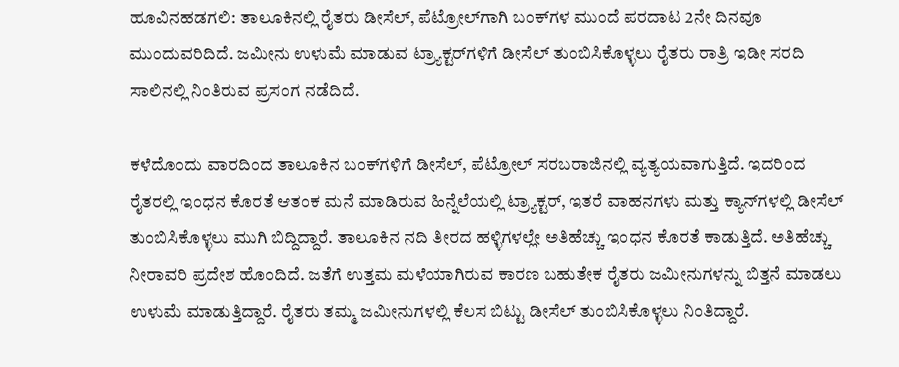ಹೂವಿನಹಡಗಲಿ: ತಾಲೂಕಿನಲ್ಲಿ ರೈತರು ಡೀಸೆಲ್‌, ಪೆಟ್ರೋಲ್‌ಗಾಗಿ ಬಂಕ್‌ಗಳ ಮುಂದೆ ಪರದಾಟ 2ನೇ ದಿನವೂ ಮುಂದುವರಿದಿದೆ. ಜಮೀನು ಉಳುಮೆ ಮಾಡುವ ಟ್ರ್ಯಾಕ್ಟರ್‌ಗಳಿಗೆ ಡೀಸೆಲ್‌ ತುಂಬಿಸಿಕೊಳ್ಳಲು ರೈತರು ರಾತ್ರಿ ಇಡೀ ಸರದಿ ಸಾಲಿನಲ್ಲಿ ನಿಂತಿರುವ ಪ್ರಸಂಗ ನಡೆದಿದೆ.

ಕಳೆದೊಂದು ವಾರದಿಂದ ತಾಲೂಕಿನ ಬಂಕ್‌ಗಳಿಗೆ ಡೀಸೆಲ್‌, ಪೆಟ್ರೋಲ್‌ ಸರಬರಾಜಿನಲ್ಲಿ ವ್ಯತ್ಯಯವಾಗುತ್ತಿದೆ. ಇದರಿಂದ ರೈತರಲ್ಲಿ ಇಂಧನ ಕೊರತೆ ಆತಂಕ ಮನೆ ಮಾಡಿರುವ ಹಿನ್ನೆಲೆಯಲ್ಲಿ ಟ್ರ್ಯಾಕ್ಟರ್‌, ಇತರೆ ವಾಹನಗಳು ಮತ್ತು ಕ್ಯಾನ್‌ಗಳಲ್ಲಿ ಡೀಸೆಲ್‌ ತುಂಬಿಸಿಕೊಳ್ಳಲು ಮುಗಿ ಬಿದ್ದಿದ್ದಾರೆ. ತಾಲೂಕಿನ ನದಿ ತೀರದ ಹಳ್ಳಿಗಳಲ್ಲೇ ಅತಿಹೆಚ್ಚು ಇಂಧನ ಕೊರತೆ ಕಾಡುತ್ತಿದೆ. ಅತಿಹೆಚ್ಚು ನೀರಾವರಿ ಪ್ರದೇಶ ಹೊಂದಿದೆ. ಜತೆಗೆ ಉತ್ತಮ ಮಳೆಯಾಗಿರುವ ಕಾರಣ ಬಹುತೇಕ ರೈತರು ಜಮೀನುಗಳನ್ನು ಬಿತ್ತನೆ ಮಾಡಲು ಉಳುಮೆ ಮಾಡುತ್ತಿದ್ದಾರೆ. ರೈತರು ತಮ್ಮ ಜಮೀನುಗಳಲ್ಲಿ ಕೆಲಸ ಬಿಟ್ಟು ಡೀಸೆಲ್‌ ತುಂಬಿಸಿಕೊಳ್ಳಲು ನಿಂತಿದ್ದಾರೆ.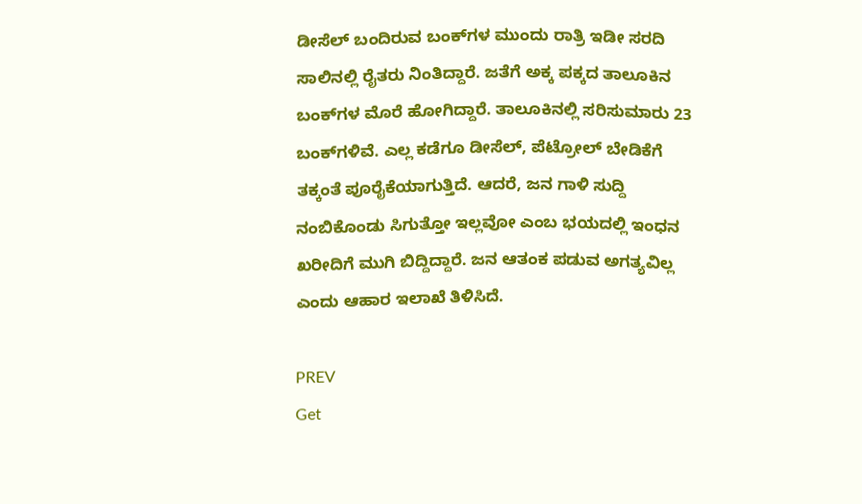ಡೀಸೆಲ್‌ ಬಂದಿರುವ ಬಂಕ್‌ಗಳ ಮುಂದು ರಾತ್ರಿ ಇಡೀ ಸರದಿ ಸಾಲಿನಲ್ಲಿ ರೈತರು ನಿಂತಿದ್ದಾರೆ. ಜತೆಗೆ ಅಕ್ಕ ಪಕ್ಕದ ತಾಲೂಕಿನ ಬಂಕ್‌ಗಳ ಮೊರೆ ಹೋಗಿದ್ದಾರೆ. ತಾಲೂಕಿನಲ್ಲಿ ಸರಿಸುಮಾರು 23 ಬಂಕ್‌ಗಳಿವೆ. ಎಲ್ಲ ಕಡೆಗೂ ಡೀಸೆಲ್‌, ಪೆಟ್ರೋಲ್‌ ಬೇಡಿಕೆಗೆ ತಕ್ಕಂತೆ ಪೂರೈಕೆಯಾಗುತ್ತಿದೆ. ಆದರೆ, ಜನ ಗಾಳಿ ಸುದ್ದಿ ನಂಬಿಕೊಂಡು ಸಿಗುತ್ತೋ ಇಲ್ಲವೋ ಎಂಬ ಭಯದಲ್ಲಿ ಇಂಧನ ಖರೀದಿಗೆ ಮುಗಿ ಬಿದ್ದಿದ್ದಾರೆ. ಜನ ಆತಂಕ ಪಡುವ ಅಗತ್ಯವಿಲ್ಲ ಎಂದು ಆಹಾರ ಇಲಾಖೆ ತಿಳಿಸಿದೆ.

PREV
Get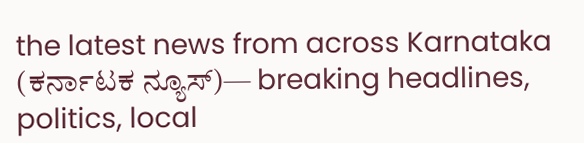the latest news from across Karnataka (ಕರ್ನಾಟಕ ನ್ಯೂಸ್)— breaking headlines, politics, local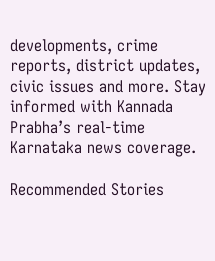developments, crime reports, district updates, civic issues and more. Stay informed with Kannada Prabha’s real‑time Karnataka news coverage.

Recommended Stories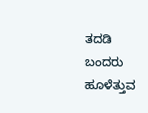ತದಡಿ ಬಂದರು ಹೂಳೆತ್ತುವ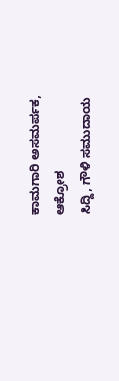ಕಾಮಗಾರಿ ಅಸಮರ್ಪಕ, ಆಕ್ರೋಶ
ಸಿದ್ದಿ, ಗೌಳಿ ಸಮುದಾಯ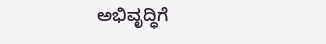ಅಭಿವೃದ್ಧಿಗೆ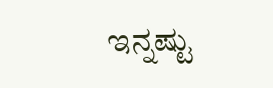ಇನ್ನಷ್ಟು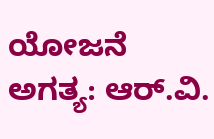ಯೋಜನೆ ಅಗತ್ಯ: ಆರ್‌.ವಿ.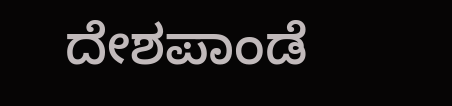ದೇಶಪಾಂಡೆ